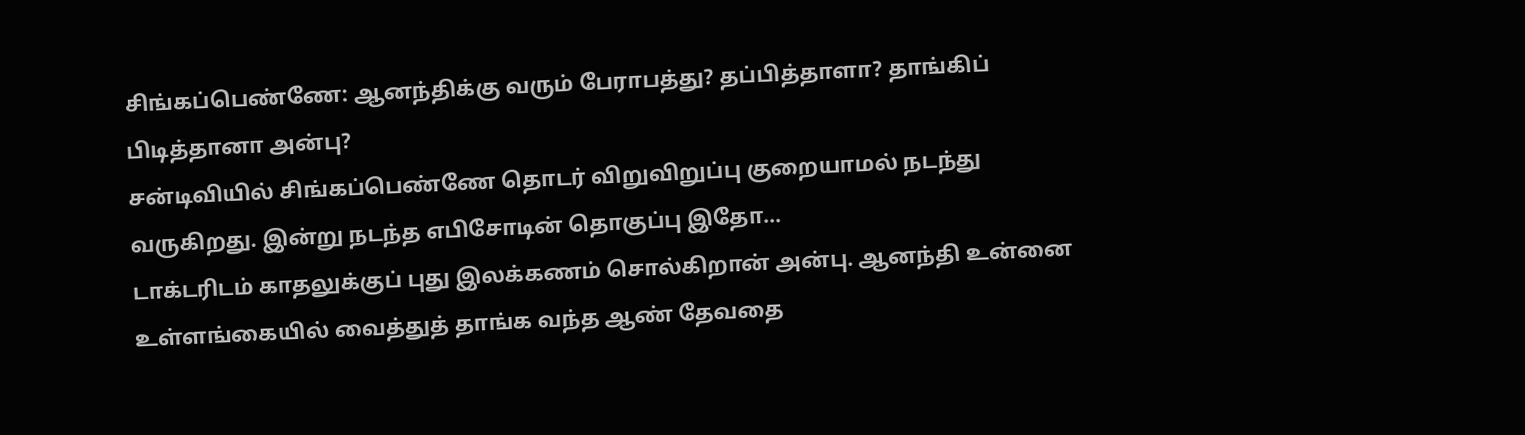சிங்கப்பெண்ணே: ஆனந்திக்கு வரும் பேராபத்து? தப்பித்தாளா? தாங்கிப் பிடித்தானா அன்பு?
சன்டிவியில் சிங்கப்பெண்ணே தொடர் விறுவிறுப்பு குறையாமல் நடந்து வருகிறது. இன்று நடந்த எபிசோடின் தொகுப்பு இதோ…
டாக்டரிடம் காதலுக்குப் புது இலக்கணம் சொல்கிறான் அன்பு. ஆனந்தி உன்னை உள்ளங்கையில் வைத்துத் தாங்க வந்த ஆண் தேவதை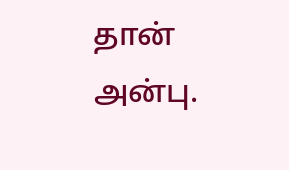தான் அன்பு.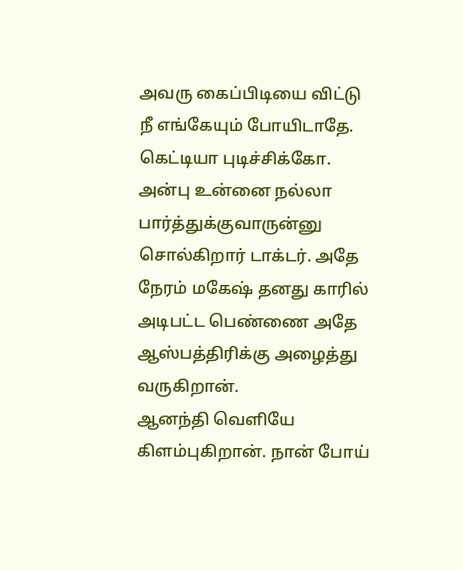அவரு கைப்பிடியை விட்டு நீ எங்கேயும் போயிடாதே. கெட்டியா புடிச்சிக்கோ. அன்பு உன்னை நல்லா பார்த்துக்குவாருன்னு சொல்கிறார் டாக்டர். அதே நேரம் மகேஷ் தனது காரில் அடிபட்ட பெண்ணை அதே ஆஸ்பத்திரிக்கு அழைத்து வருகிறான்.
ஆனந்தி வெளியே கிளம்புகிறான். நான் போய்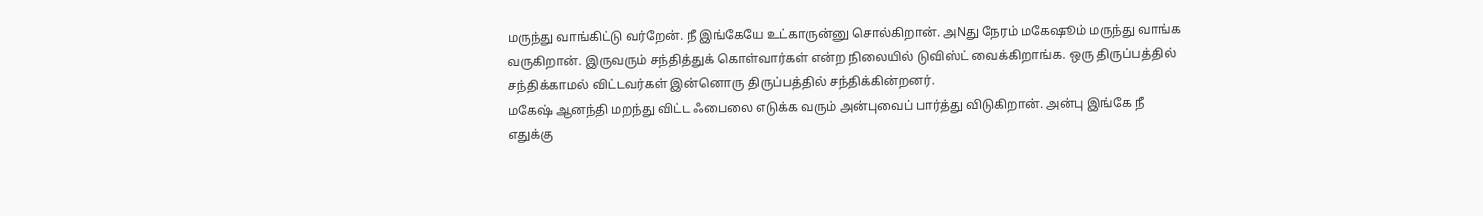மருந்து வாங்கிட்டு வர்றேன். நீ இங்கேயே உட்காருன்னு சொல்கிறான். அNது நேரம் மகேஷூம் மருந்து வாங்க வருகிறான். இருவரும் சந்தித்துக் கொள்வார்கள் என்ற நிலையில் டுவிஸ்ட் வைக்கிறாங்க. ஒரு திருப்பத்தில் சந்திக்காமல் விட்டவர்கள் இன்னொரு திருப்பத்தில் சந்திக்கின்றனர்.
மகேஷ் ஆனந்தி மறந்து விட்ட ஃபைலை எடுக்க வரும் அன்புவைப் பார்த்து விடுகிறான். அன்பு இங்கே நீ எதுக்கு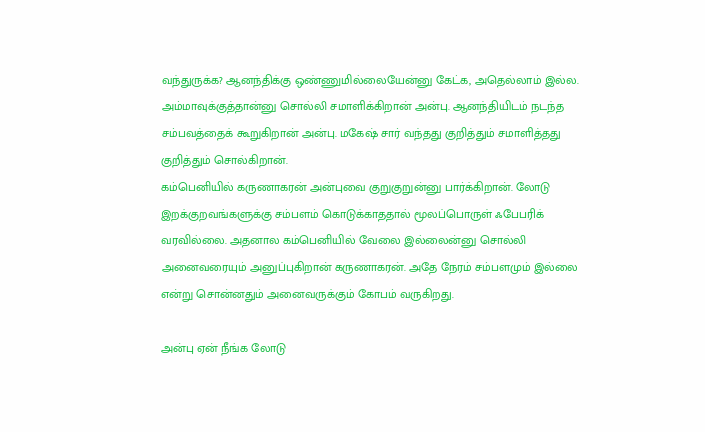வந்துருக்க? ஆனந்திக்கு ஒண்ணுமில்லையேன்னு கேட்க, அதெல்லாம் இல்ல. அம்மாவுக்குத்தான்னு சொல்லி சமாளிக்கிறான் அன்பு. ஆனந்தியிடம் நடந்த சம்பவத்தைக் கூறுகிறான் அன்பு. மகேஷ் சார் வந்தது குறித்தும் சமாளித்தது குறித்தும் சொல்கிறான்.
கம்பெனியில் கருணாகரன் அன்புவை குறுகுறுன்னு பார்க்கிறான். லோடு இறக்குறவங்களுக்கு சம்பளம் கொடுக்காததால் மூலப்பொருள் ஃபேபரிக் வரவில்லை. அதனால கம்பெனியில் வேலை இல்லைன்னு சொல்லி அனைவரையும் அனுப்புகிறான் கருணாகரன். அதே நேரம் சம்பளமும் இல்லை என்று சொன்னதும் அனைவருக்கும் கோபம் வருகிறது.

அன்பு ஏன் நீங்க லோடு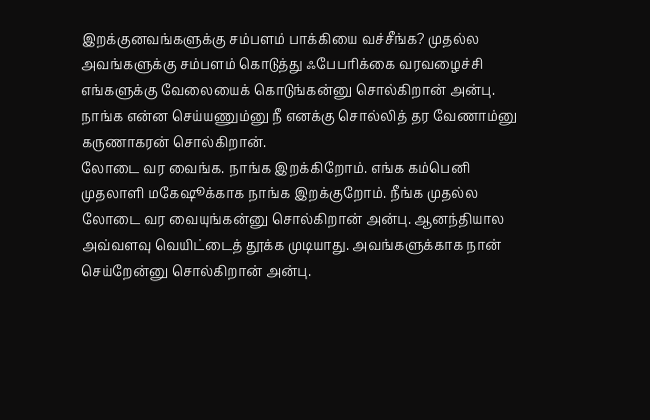இறக்குனவங்களுக்கு சம்பளம் பாக்கியை வச்சீங்க? முதல்ல அவங்களுக்கு சம்பளம் கொடுத்து ஃபேபரிக்கை வரவழைச்சி எங்களுக்கு வேலையைக் கொடுங்கன்னு சொல்கிறான் அன்பு. நாங்க என்ன செய்யணும்னு நீ எனக்கு சொல்லித் தர வேணாம்னு கருணாகரன் சொல்கிறான்.
லோடை வர வைங்க. நாங்க இறக்கிறோம். எங்க கம்பெனி முதலாளி மகேஷூக்காக நாங்க இறக்குறோம். நீங்க முதல்ல லோடை வர வையுங்கன்னு சொல்கிறான் அன்பு. ஆனந்தியால அவ்வளவு வெயிட்டைத் தூக்க முடியாது. அவங்களுக்காக நான் செய்றேன்னு சொல்கிறான் அன்பு.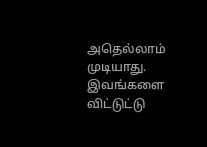அதெல்லாம் முடியாது.
இவங்களை விட்டுட்டு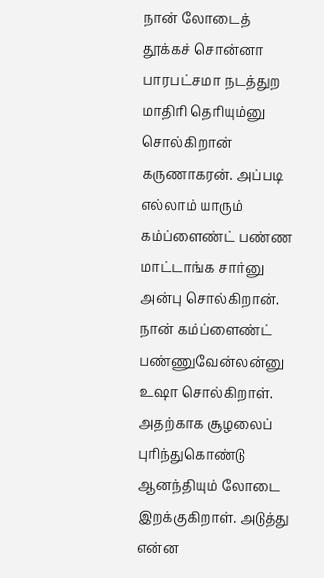நான் லோடைத் தூக்கச் சொன்னா பாரபட்சமா நடத்துற மாதிரி தெரியும்னு சொல்கிறான் கருணாகரன். அப்படி எல்லாம் யாரும் கம்ப்ளைண்ட் பண்ண மாட்டாங்க சார்னு அன்பு சொல்கிறான். நான் கம்ப்ளைண்ட் பண்ணுவேன்லன்னு உஷா சொல்கிறாள். அதற்காக சூழலைப் புரிந்துகொண்டு ஆனந்தியும் லோடை இறக்குகிறாள். அடுத்து என்ன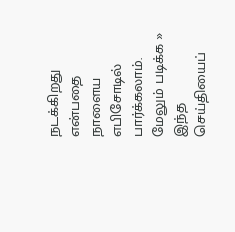நடக்கிறது என்பதை நாளைய எபிசோடில் பார்க்கலாம்.
மேலும் படிக்க »
இந்த செய்தியைப்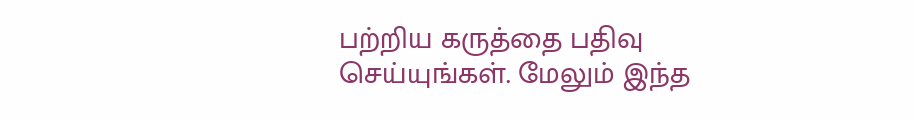பற்றிய கருத்தை பதிவு செய்யுங்கள். மேலும் இந்த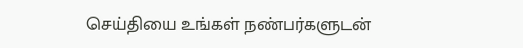செய்தியை உங்கள் நண்பர்களுடன்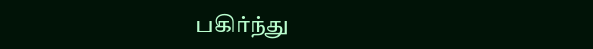பகிர்ந்து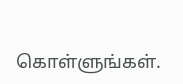கொள்ளுங்கள்.